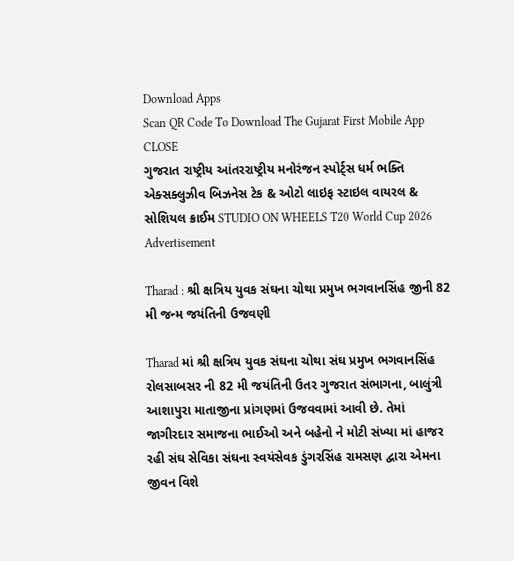Download Apps
Scan QR Code To Download The Gujarat First Mobile App CLOSE
ગુજરાત રાષ્ટ્રીય આંતરરાષ્ટ્રીય મનોરંજન સ્પોર્ટ્સ ધર્મ ભક્તિ એક્સક્લુઝીવ બિઝનેસ ટેક & ઓટો લાઇફ સ્ટાઇલ વાયરલ & સોશિયલ ક્રાઈમ STUDIO ON WHEELS T20 World Cup 2026
Advertisement

Tharad : શ્રી ક્ષત્રિય યુવક સંઘના ચોથા પ્રમુખ ભગવાનસિંહ જીની 82 મી જન્મ જયંતિની ઉજવણી

Tharad માં શ્રી ક્ષત્રિય યુવક સંઘના ચોથા સંઘ પ્રમુખ ભગવાનસિંહ રોલસાબસર ની 82 મી જયંતિની ઉતર ગુજરાત સંભાગના, બાલુંત્રી આશાપુરા માતાજીના પ્રાંગણમાં ઉજવવામાં આવી છે. તેમાં જાગીરદાર સમાજના ભાઈઓ અને બહેનો ને મોટી સંખ્યા માં હાજર રહી સંઘ સેવિકા સંઘના સ્વયંસેવક ડુંગરસિંહ રામસણ દ્વારા એમના જીવન વિશે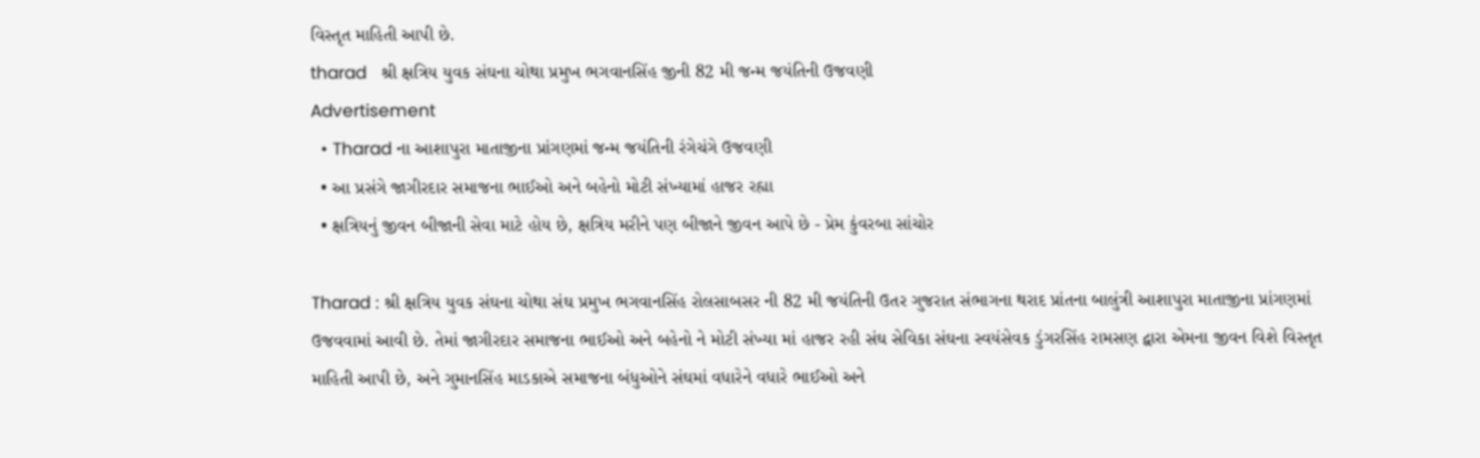વિસ્તૃત માહિતી આપી છે.
tharad   શ્રી ક્ષત્રિય યુવક સંઘના ચોથા પ્રમુખ ભગવાનસિંહ જીની 82 મી જન્મ જયંતિની ઉજવણી
Advertisement
  • Tharad ના આશાપુરા માતાજીના પ્રાંગણમાં જન્મ જયંતિની રંગેચંગે ઉજવણી
  • આ પ્રસંગે જાગીરદાર સમાજના ભાઈઓ અને બહેનો મોટી સંખ્યામાં હાજર રહ્યા
  • ક્ષત્રિયનું જીવન બીજાની સેવા માટે હોય છે, ક્ષત્રિય મરીને પણ બીજાને જીવન આપે છે - પ્રેમ કુંવરબા સાંચોર

Tharad : શ્રી ક્ષત્રિય યુવક સંઘના ચોથા સંઘ પ્રમુખ ભગવાનસિંહ રોલસાબસર ની 82 મી જયંતિની ઉતર ગુજરાત સંભાગના થરાદ પ્રાંતના બાલુંત્રી આશાપુરા માતાજીના પ્રાંગણમાં ઉજવવામાં આવી છે. તેમાં જાગીરદાર સમાજના ભાઈઓ અને બહેનો ને મોટી સંખ્યા માં હાજર રહી સંઘ સેવિકા સંઘના સ્વયંસેવક ડુંગરસિંહ રામસણ દ્વારા એમના જીવન વિશે વિસ્તૃત માહિતી આપી છે, અને ગુમાનસિંહ માડકાએ સમાજના બંધુઓને સંઘમાં વધારેને વધારે ભાઈઓ અને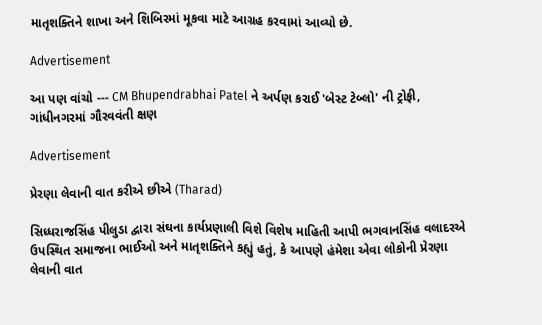માતૃશક્તિને શાખા અને શિબિરમાં મૂકવા માટે આગ્રહ કરવામાં આવ્યો છે.

Advertisement

આ પણ વાંચો --- CM Bhupendrabhai Patel ને અર્પણ કરાઈ 'બેસ્ટ ટેબ્લો' ની ટ્રોફી, ગાંધીનગરમાં ગૌરવવંતી ક્ષણ

Advertisement

પ્રેરણા લેવાની વાત કરીએ છીએ (Tharad)

સિધ્ધરાજસિંહ પીલુડા દ્વારા સંઘના કાર્યપ્રણાલી વિશે વિશેષ માહિતી આપી ભગવાનસિંહ વલાદરએ ઉપસ્થિત સમાજના ભાઈઓ અને માતૃશક્તિને કહ્યું હતું, કે આપણે હંમેશા એવા લોકોની પ્રેરણા લેવાની વાત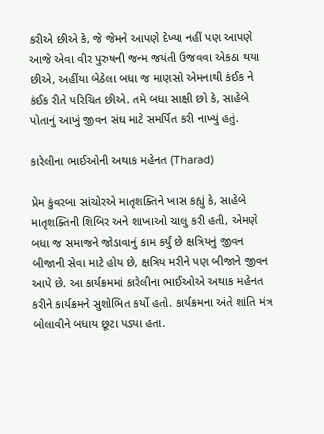કરીએ છીએ કે, જે જેમને આપણે દેખ્યા નહીં પણ આપણે આજે એવા વીર પુરુષની જન્મ જયંતી ઉજવવા એકઠા થયા છીએ, અહીંયા બેઠેલા બધા જ માણસો એમનાથી કંઈક ને કંઈક રીતે પરિચિત છીએ. તમે બધા સાક્ષી છો કે, સાહેબે પોતાનું આખું જીવન સંઘ માટે સમર્પિત કરી નાખ્યું હતું.

કારેલીના ભાઈઓની અથાક મહેનત (Tharad)

પ્રેમ કુંવરબા સાંચોરએ માતૃશક્તિને ખાસ કહ્યું કે, સાહેબે માતૃશક્તિની શિબિર અને શાખાઓ ચાલુ કરી હતી, એમણે બધા જ સમાજને જોડાવાનું કામ કર્યું છે ક્ષત્રિયનું જીવન બીજાની સેવા માટે હોય છે, ક્ષત્રિય મરીને પણ બીજાને જીવન આપે છે. આ કાર્યક્રમમાં કારેલીના ભાઈઓએ અથાક મહેનત કરીને કાર્યક્રમને સુશોભિત કર્યો હતો. કાર્યક્રમના અંતે શાંતિ મંત્ર બોલાવીને બધાય છૂટા પડ્યા હતા.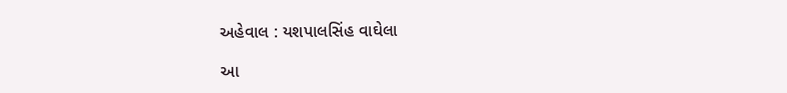અહેવાલ : યશપાલસિંહ વાઘેલા

આ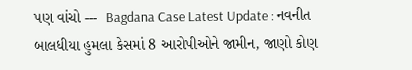પણ વાંચો ---  Bagdana Case Latest Update : નવનીત બાલધીયા હુમલા કેસમાં 8 આરોપીઓને જામીન, જાણો કોણ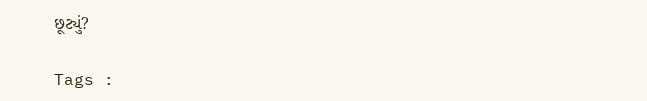છૂટ્યું?

Tags :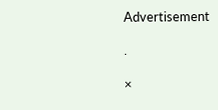Advertisement

.

×